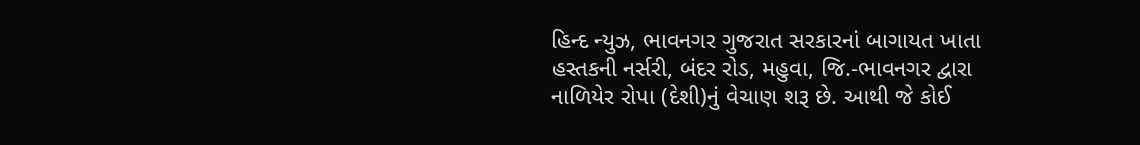હિન્દ ન્યુઝ, ભાવનગર ગુજરાત સરકારનાં બાગાયત ખાતા હસ્તકની નર્સરી, બંદર રોડ, મહુવા, જિ.-ભાવનગર દ્વારા નાળિયેર રોપા (દેશી)નું વેચાણ શરૂ છે. આથી જે કોઈ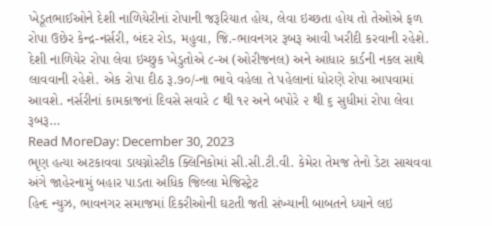ખેડૂતભાઈઓને દેશી નાળિયેરીનાં રોપાની જરૂરિયાત હોય, લેવા ઇચ્છતા હોય તો તેઓએ ફળ રોપા ઉછેર કેન્દ્ર-નર્સરી, બંદર રોડ, મહુવા, જિ.-ભાવનગર રૂબરૂ આવી ખરીદી કરવાની રહેશે. દેશી નાળિયેર રોપા લેવા ઇચ્છુક ખેડુતોએ ૮-અ (ઓરીજનલ) અને આધાર કાર્ડની નકલ સાથે લાવવાની રહેશે. એક રોપા દીઠ રૂ.૭૦/-ના ભાવે વહેલા તે પહેલાનાં ધોરણે રોપા આપવામાં આવશે. નર્સરીનાં કામકાજનાં દિવસે સવારે ૮ થી ૧૨ અને બપોરે ૨ થી ૬ સુધીમાં રોપા લેવા રૂબરૂ…
Read MoreDay: December 30, 2023
ભૃણ હત્યા અટકાવવા ડાયગ્નોસ્ટીક ક્લિનિકોમાં સી.સી.ટી.વી. કેમેરા તેમજ તેનો ડેટા સાચવવા અંગે જાહેરનામું બહાર પાડતા અધિક જિલ્લા મેજિસ્ટ્રેટ
હિન્દ ન્યુઝ, ભાવનગર સમાજમાં દિકરીઓની ઘટતી જતી સંખ્યાની બાબતને ધ્યાને લઇ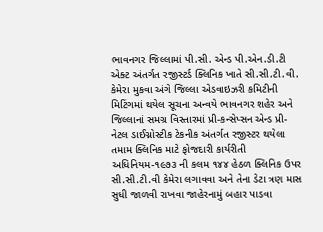ભાવનગર જિલ્લામાં પી.સી. એન્ડ પી.એન.ડી.ટી એક્ટ અંતર્ગત રજીસ્ટર્ડ ક્લિનિક ખાતે સી.સી.ટી.વી. કેમેરા મુકવા અંગે જિલ્લા એડવાઇઝરી કમિટીની મિટિંગમાં થયેલ સૂચના અન્વયે ભાવનગર શહેર અને જિલ્લાનાં સમગ્ર વિસ્તારમાં પ્રી-કન્સેપ્સન એન્ડ પ્રી-નેટલ ડાઈગ્નોસ્ટીક ટેકનીક અંતર્ગત રજીસ્ટર થયેલા તમામ ક્લિનિક માટે ફોજદારી કાર્યરીતી અધિનિયમ-૧૯૭૩ ની કલમ ૧૪૪ હેઠળ ક્લિનિક ઉપર સી.સી.ટી.વી કેમેરા લગાવવા અને તેના ડેટા ત્રણ માસ સુધી જાળવી રાખવા જાહેરનામું બહાર પાડવા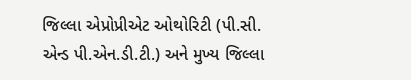જિલ્લા એપ્રોપ્રીએટ ઓથોરિટી (પી.સી. એન્ડ પી.એન.ડી.ટી.) અને મુખ્ય જિલ્લા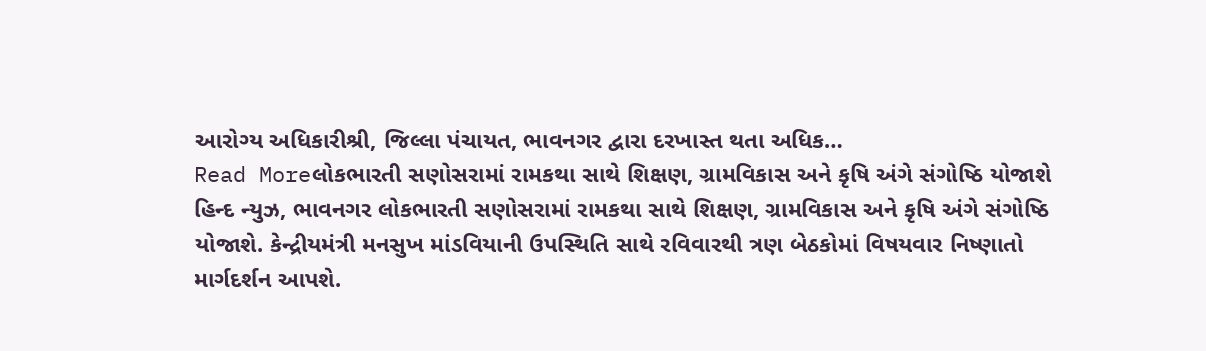આરોગ્ય અધિકારીશ્રી, જિલ્લા પંચાયત, ભાવનગર દ્વારા દરખાસ્ત થતા અધિક…
Read Moreલોકભારતી સણોસરામાં રામકથા સાથે શિક્ષણ, ગ્રામવિકાસ અને કૃષિ અંગે સંગોષ્ઠિ યોજાશે
હિન્દ ન્યુઝ, ભાવનગર લોકભારતી સણોસરામાં રામકથા સાથે શિક્ષણ, ગ્રામવિકાસ અને કૃષિ અંગે સંગોષ્ઠિ યોજાશે. કેન્દ્રીયમંત્રી મનસુખ માંડવિયાની ઉપસ્થિતિ સાથે રવિવારથી ત્રણ બેઠકોમાં વિષયવાર નિષ્ણાતો માર્ગદર્શન આપશે.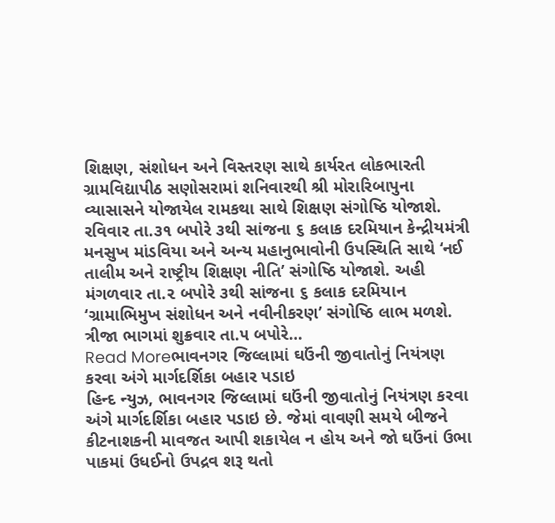શિક્ષણ, સંશોધન અને વિસ્તરણ સાથે કાર્યરત લોકભારતી ગ્રામવિદ્યાપીઠ સણોસરામાં શનિવારથી શ્રી મોરારિબાપુના વ્યાસાસને યોજાયેલ રામકથા સાથે શિક્ષણ સંગોષ્ઠિ યોજાશે. રવિવાર તા.૩૧ બપોરે ૩થી સાંજના ૬ કલાક દરમિયાન કેન્દ્રીયમંત્રી મનસુખ માંડવિયા અને અન્ય મહાનુભાવોની ઉપસ્થિતિ સાથે ‘નઈ તાલીમ અને રાષ્ટ્રીય શિક્ષણ નીતિ’ સંગોષ્ઠિ યોજાશે. અહી મંગળવાર તા.૨ બપોરે ૩થી સાંજના ૬ કલાક દરમિયાન ‘ગ્રામાભિમુખ સંશોધન અને નવીનીકરણ’ સંગોષ્ઠિ લાભ મળશે. ત્રીજા ભાગમાં શુક્રવાર તા.૫ બપોરે…
Read Moreભાવનગર જિલ્લામાં ઘઉંની જીવાતોનું નિયંત્રણ કરવા અંગે માર્ગદર્શિકા બહાર પડાઇ
હિન્દ ન્યુઝ, ભાવનગર જિલ્લામાં ઘઉંની જીવાતોનું નિયંત્રણ કરવા અંગે માર્ગદર્શિકા બહાર પડાઇ છે. જેમાં વાવણી સમયે બીજને કીટનાશકની માવજત આપી શકાયેલ ન હોય અને જો ઘઉંનાં ઉભા પાકમાં ઉધઈનો ઉપદ્રવ શરૂ થતો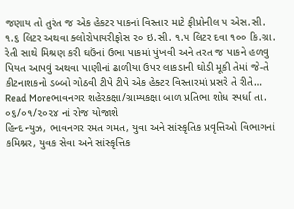જણાય તો તુરંત જ એક હેકટર પાકનાં વિસ્તાર માટે ફીપ્રોનીલ ૫ એસ.સી. ૧.૬ લિટર અથવા ક્લોરોપાયરીફોસ ૨૦ ઇ.સી. ૧.૫ લિટર દવા ૧૦૦ કિ.ગ્રા. રેતી સાથે મિશ્રણ કરી ઘઉંનાં ઉભા પાકમાં પુંખવી અને તરત જ પાકને હળવુ પિયત આપવું અથવા પાણીનાં ઢાળીયા ઉપર લાકડાની ઘોડી મૂકી તેમાં જે-તે કીટનાશકનો ડબ્બો ગોઠવી ટીપે ટીપે એક હેક્ટર વિસ્તારમાં પ્રસરે તે રીતે…
Read Moreભાવનગર શહેરકક્ષા/ગ્રામ્યકક્ષા બાળ પ્રતિભા શોધ સ્પર્ધા તા. ૦૬/૦૧/૨૦૨૪ નાં રોજ યોજાશે
હિન્દ ન્યુઝ, ભાવનગર રમત ગમત, યુવા અને સાંસ્કૃતિક પ્રવૃત્તિઓ વિભાગનાં કમિશ્નર, યુવક સેવા અને સાંસ્કૃત્તિક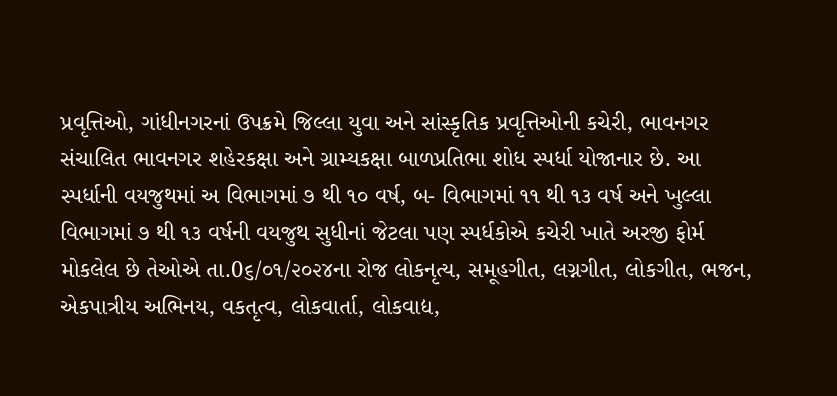પ્રવૃત્તિઓ, ગાંધીનગરનાં ઉપક્રમે જિલ્લા યુવા અને સાંસ્કૃતિક પ્રવૃત્તિઓની કચેરી, ભાવનગર સંચાલિત ભાવનગર શહેરકક્ષા અને ગ્રામ્યકક્ષા બાળપ્રતિભા શોધ સ્પર્ધા યોજાનાર છે. આ સ્પર્ધાની વયજુથમાં અ વિભાગમાં ૭ થી ૧૦ વર્ષ, બ- વિભાગમાં ૧૧ થી ૧૩ વર્ષ અને ખુલ્લા વિભાગમાં ૭ થી ૧૩ વર્ષની વયજુથ સુધીનાં જેટલા પણ સ્પર્ધકોએ કચેરી ખાતે અરજી ફોર્મ મોકલેલ છે તેઓએ તા.0૬/૦૧/૨૦૨૪ના રોજ લોકનૃત્ય, સમૂહગીત, લગ્નગીત, લોકગીત, ભજન, એકપાત્રીય અભિનય, વકતૃત્વ, લોકવાર્તા, લોકવાદ્ય,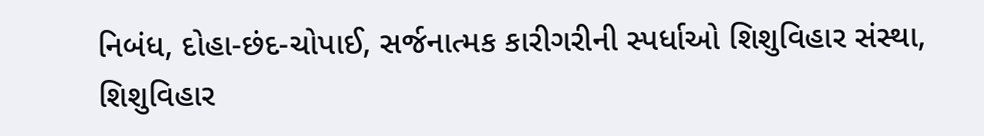નિબંધ, દોહા-છંદ-ચોપાઈ, સર્જનાત્મક કારીગરીની સ્પર્ધાઓ શિશુવિહાર સંસ્થા, શિશુવિહાર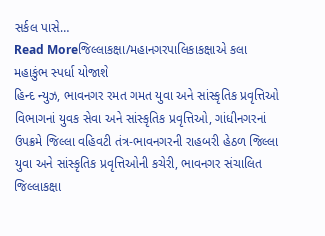સર્કલ પાસે…
Read Moreજિલ્લાકક્ષા/મહાનગરપાલિકાકક્ષાએ કલા મહાકુંભ સ્પર્ધા યોજાશે
હિન્દ ન્યુઝ, ભાવનગર રમત ગમત યુવા અને સાંસ્કૃતિક પ્રવૃત્તિઓ વિભાગનાં યુવક સેવા અને સાંસ્કૃતિક પ્રવૃત્તિઓ, ગાંધીનગરનાં ઉપક્રમે જિલ્લા વહિવટી તંત્ર-ભાવનગરની રાહબરી હેઠળ જિલ્લા યુવા અને સાંસ્કૃતિક પ્રવૃત્તિઓની કચેરી, ભાવનગર સંચાલિત જિલ્લાકક્ષા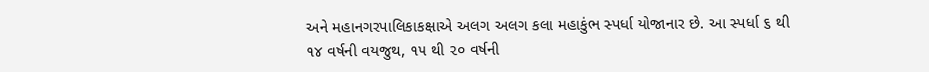અને મહાનગરપાલિકાકક્ષાએ અલગ અલગ કલા મહાકુંભ સ્પર્ધા યોજાનાર છે. આ સ્પર્ધા ૬ થી ૧૪ વર્ષની વયજુથ, ૧૫ થી ૨૦ વર્ષની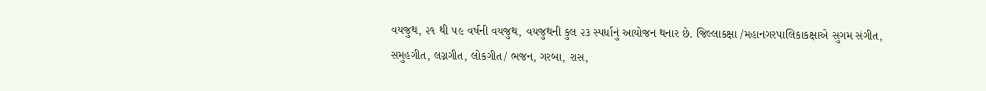વયજુથ, ૨૧ થી ૫૯ વર્ષની વયજુથ, વયજુથની કુલ ૨૩ સ્પર્ધાનું આયોજન થનાર છે. જિલ્લાકક્ષા /મહાનગરપાલિકાકક્ષાએ સુગમ સંગીત, સમુહગીત, લગ્નગીત, લોકગીત/ ભજન, ગરબા, રાસ,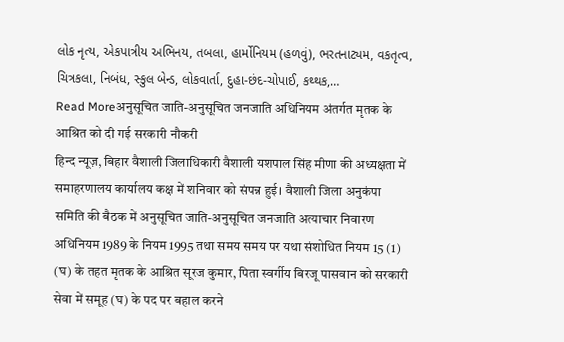લોક નૃત્ય, એકપાત્રીય અભિનય, તબલા, હાર્મોનિયમ (હળવું), ભરતનાટ્યમ, વકતૃત્વ, ચિત્રકલા, નિબંધ, સ્કુલ બેન્ડ, લોકવાર્તા, દુહા-છંદ-ચોપાઈ, કથ્થક,…
Read Moreअनुसूचित जाति-अनुसूचित जनजाति अधिनियम अंतर्गत मृतक के आश्रित को दी गई सरकारी नौकरी
हिन्द न्यूज़, बिहार वैशाली जिलाधिकारी वैशाली यशपाल सिंह मीणा की अध्यक्षता में समाहरणालय कार्यालय कक्ष में शनिवार को संपन्न हुई। वैशाली जिला अनुकंपा समिति की बैठक में अनुसूचित जाति-अनुसूचित जनजाति अत्याचार निवारण अधिनियम 1989 के नियम 1995 तथा समय समय पर यथा संशोधित नियम 15 (1) (घ) के तहत मृतक के आश्रित सूरज कुमार, पिता स्वर्गीय बिरजू पासवान को सरकारी सेवा में समूह (घ) के पद पर बहाल करने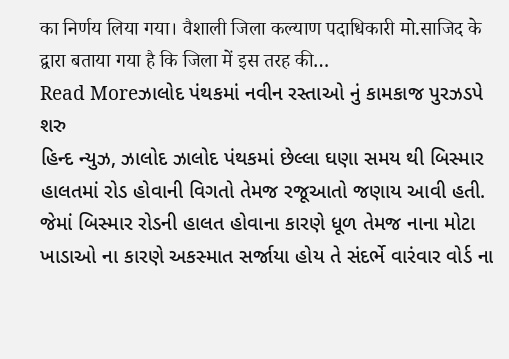का निर्णय लिया गया। वैशाली जिला कल्याण पदाधिकारी मो.साजिद के द्वारा बताया गया है कि जिला में इस तरह की…
Read Moreઝાલોદ પંથકમાં નવીન રસ્તાઓ નું કામકાજ પુરઝડપે શરુ
હિન્દ ન્યુઝ, ઝાલોદ ઝાલોદ પંથકમાં છેલ્લા ઘણા સમય થી બિસ્માર હાલતમાં રોડ હોવાની વિગતો તેમજ રજૂઆતો જણાય આવી હતી. જેમાં બિસ્માર રોડની હાલત હોવાના કારણે ધૂળ તેમજ નાના મોટા ખાડાઓ ના કારણે અકસ્માત સર્જાયા હોય તે સંદર્ભે વારંવાર વોર્ડ ના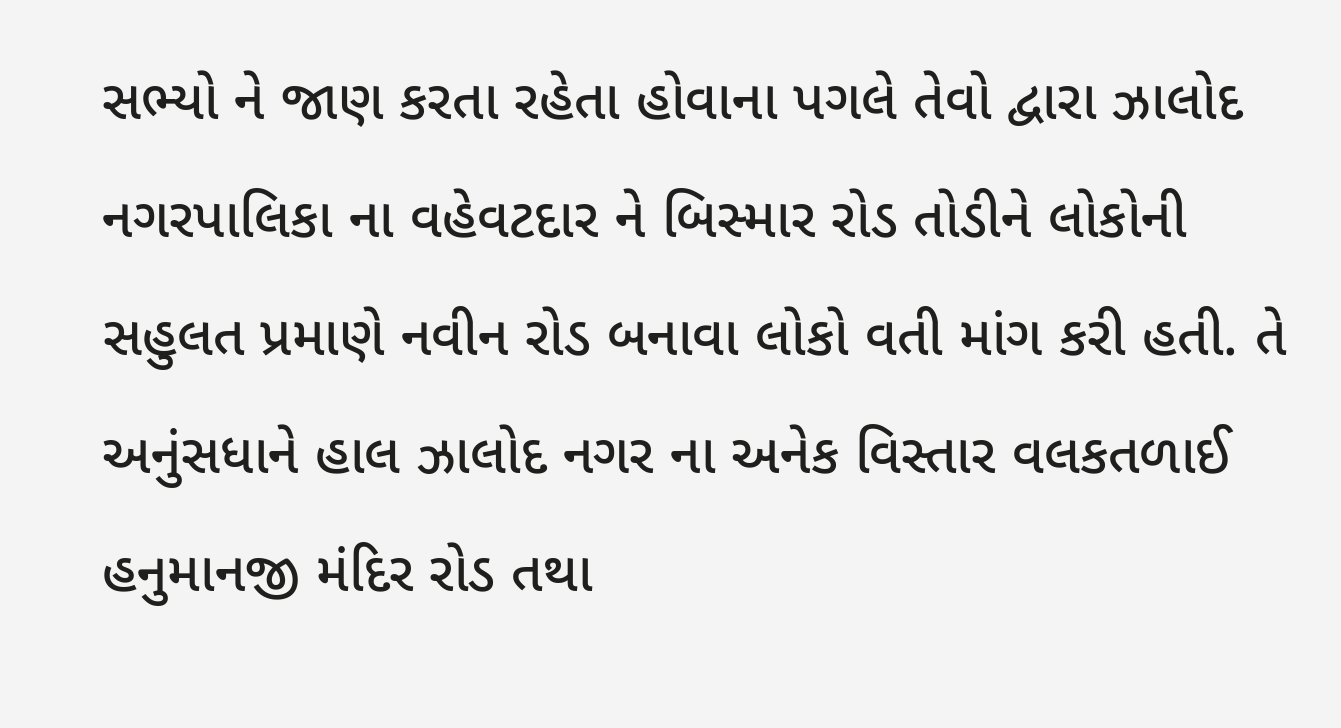સભ્યો ને જાણ કરતા રહેતા હોવાના પગલે તેવો દ્વારા ઝાલોદ નગરપાલિકા ના વહેવટદાર ને બિસ્માર રોડ તોડીને લોકોની સહુલત પ્રમાણે નવીન રોડ બનાવા લોકો વતી માંગ કરી હતી. તે અનુંસધાને હાલ ઝાલોદ નગર ના અનેક વિસ્તાર વલકતળાઈ હનુમાનજી મંદિર રોડ તથા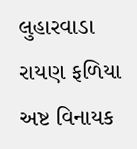લુહારવાડા રાયણ ફળિયા અષ્ટ વિનાયક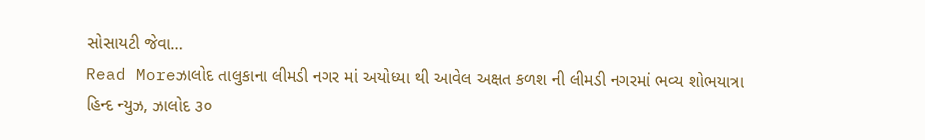સોસાયટી જેવા…
Read Moreઝાલોદ તાલુકાના લીમડી નગર માં અયોધ્યા થી આવેલ અક્ષત કળશ ની લીમડી નગરમાં ભવ્ય શોભયાત્રા
હિન્દ ન્યુઝ, ઝાલોદ ૩૦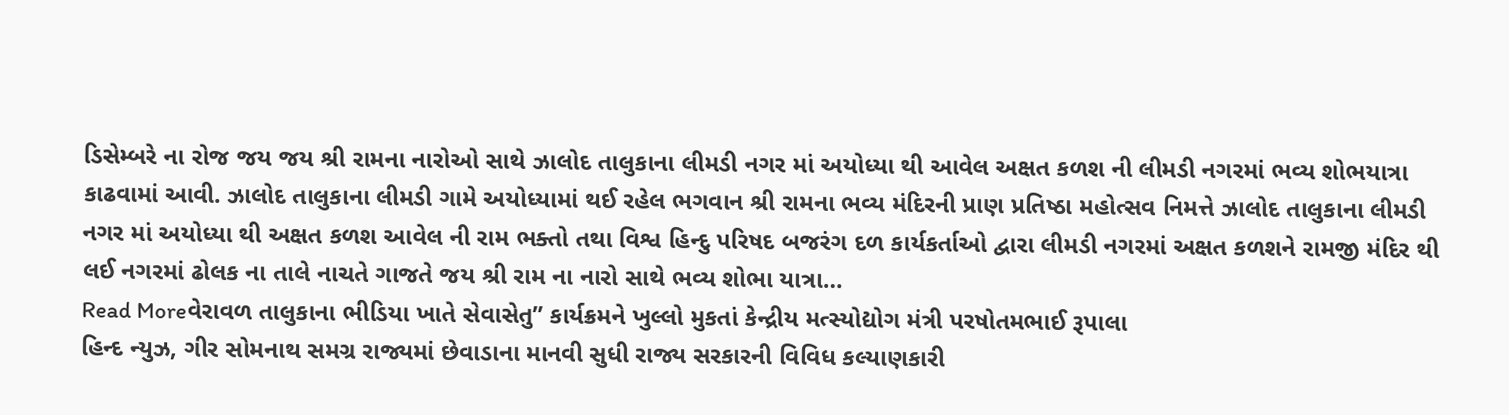ડિસેમ્બરે ના રોજ જય જય શ્રી રામના નારોઓ સાથે ઝાલોદ તાલુકાના લીમડી નગર માં અયોધ્યા થી આવેલ અક્ષત કળશ ની લીમડી નગરમાં ભવ્ય શોભયાત્રા કાઢવામાં આવી. ઝાલોદ તાલુકાના લીમડી ગામે અયોધ્યામાં થઈ રહેલ ભગવાન શ્રી રામના ભવ્ય મંદિરની પ્રાણ પ્રતિષ્ઠા મહોત્સવ નિમત્તે ઝાલોદ તાલુકાના લીમડી નગર માં અયોધ્યા થી અક્ષત કળશ આવેલ ની રામ ભક્તો તથા વિશ્વ હિન્દુ પરિષદ બજરંગ દળ કાર્યકર્તાઓ દ્વારા લીમડી નગરમાં અક્ષત કળશને રામજી મંદિર થી લઈ નગરમાં ઢોલક ના તાલે નાચતે ગાજતે જય શ્રી રામ ના નારો સાથે ભવ્ય શોભા યાત્રા…
Read Moreવેરાવળ તાલુકાના ભીડિયા ખાતે સેવાસેતુ” કાર્યક્રમને ખુલ્લો મુકતાં કેન્દ્રીય મત્સ્યોદ્યોગ મંત્રી પરષોતમભાઈ રૂપાલા
હિન્દ ન્યુઝ, ગીર સોમનાથ સમગ્ર રાજ્યમાં છેવાડાના માનવી સુધી રાજ્ય સરકારની વિવિધ કલ્યાણકારી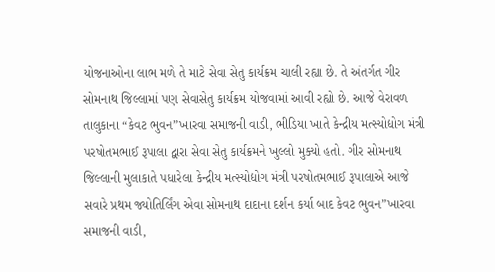યોજનાઓના લાભ મળે તે માટે સેવા સેતુ કાર્યક્રમ ચાલી રહ્યા છે. તે અંતર્ગત ગીર સોમનાથ જિલ્લામાં પણ સેવાસેતુ કાર્યક્રમ યોજવામાં આવી રહ્યો છે. આજે વેરાવળ તાલુકાના “કેવટ ભુવન”ખારવા સમાજની વાડી, ભીડિયા ખાતે કેન્દ્રીય મત્સ્યોદ્યોગ મંત્રી પરષોતમભાઈ રૂપાલા દ્વારા સેવા સેતુ કાર્યક્રમને ખુલ્લો મુક્યો હતો. ગીર સોમનાથ જિલ્લાની મુલાકાતે પધારેલા કેન્દ્રીય મત્સ્યોદ્યોગ મંત્રી પરષોતમભાઈ રૂપાલાએ આજે સવારે પ્રથમ જ્યોતિર્લિંગ એવા સોમનાથ દાદાના દર્શન કર્યા બાદ કેવટ ભુવન”ખારવા સમાજની વાડી,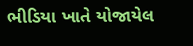ભીડિયા ખાતે યોજાયેલ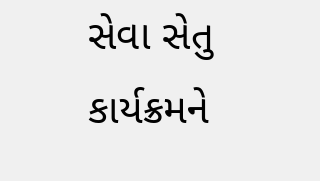સેવા સેતુ કાર્યક્રમને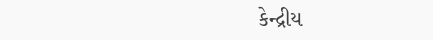કેન્દ્રીય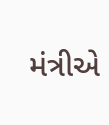મંત્રીએ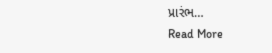પ્રારંભ…
Read More